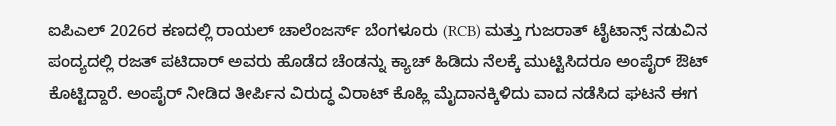ಐಪಿಎಲ್ 2026ರ ಕಣದಲ್ಲಿ ರಾಯಲ್ ಚಾಲೆಂಜರ್ಸ್ ಬೆಂಗಳೂರು (RCB) ಮತ್ತು ಗುಜರಾತ್ ಟೈಟಾನ್ಸ್ ನಡುವಿನ ಪಂದ್ಯದಲ್ಲಿ ರಜತ್ ಪಟಿದಾರ್ ಅವರು ಹೊಡೆದ ಚೆಂಡನ್ನು ಕ್ಯಾಚ್ ಹಿಡಿದು ನೆಲಕ್ಕೆ ಮುಟ್ಟಿಸಿದರೂ ಅಂಪೈರ್ ಔಟ್ ಕೊಟ್ಟಿದ್ದಾರೆ. ಅಂಪೈರ್ ನೀಡಿದ ತೀರ್ಪಿನ ವಿರುದ್ಧ ವಿರಾಟ್ ಕೊಹ್ಲಿ ಮೈದಾನಕ್ಕಿಳಿದು ವಾದ ನಡೆಸಿದ ಘಟನೆ ಈಗ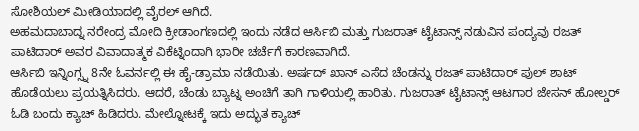ಸೋಶಿಯಲ್ ಮೀಡಿಯಾದಲ್ಲಿ ವೈರಲ್ ಆಗಿದೆ.
ಅಹಮದಾಬಾದ್ನ ನರೇಂದ್ರ ಮೋದಿ ಕ್ರೀಡಾಂಗಣದಲ್ಲಿ ಇಂದು ನಡೆದ ಆರ್ಸಿಬಿ ಮತ್ತು ಗುಜರಾತ್ ಟೈಟಾನ್ಸ್ ನಡುವಿನ ಪಂದ್ಯವು ರಜತ್ ಪಾಟಿದಾರ್ ಅವರ ವಿವಾದಾತ್ಮಕ ವಿಕೆಟ್ನಿಂದಾಗಿ ಭಾರೀ ಚರ್ಚೆಗೆ ಕಾರಣವಾಗಿದೆ.
ಆರ್ಸಿಬಿ ಇನ್ನಿಂಗ್ಸ್ನ 8ನೇ ಓವರ್ನಲ್ಲಿ ಈ ಹೈ-ಡ್ರಾಮಾ ನಡೆಯಿತು. ಅರ್ಷದ್ ಖಾನ್ ಎಸೆದ ಚೆಂಡನ್ನು ರಜತ್ ಪಾಟಿದಾರ್ ಪುಲ್ ಶಾಟ್ ಹೊಡೆಯಲು ಪ್ರಯತ್ನಿಸಿದರು. ಆದರೆ, ಚೆಂಡು ಬ್ಯಾಟ್ನ ಅಂಚಿಗೆ ತಾಗಿ ಗಾಳಿಯಲ್ಲಿ ಹಾರಿತು. ಗುಜರಾತ್ ಟೈಟಾನ್ಸ್ ಆಟಗಾರ ಜೇಸನ್ ಹೋಲ್ಡರ್ ಓಡಿ ಬಂದು ಕ್ಯಾಚ್ ಹಿಡಿದರು. ಮೇಲ್ನೋಟಕ್ಕೆ ಇದು ಅದ್ಭುತ ಕ್ಯಾಚ್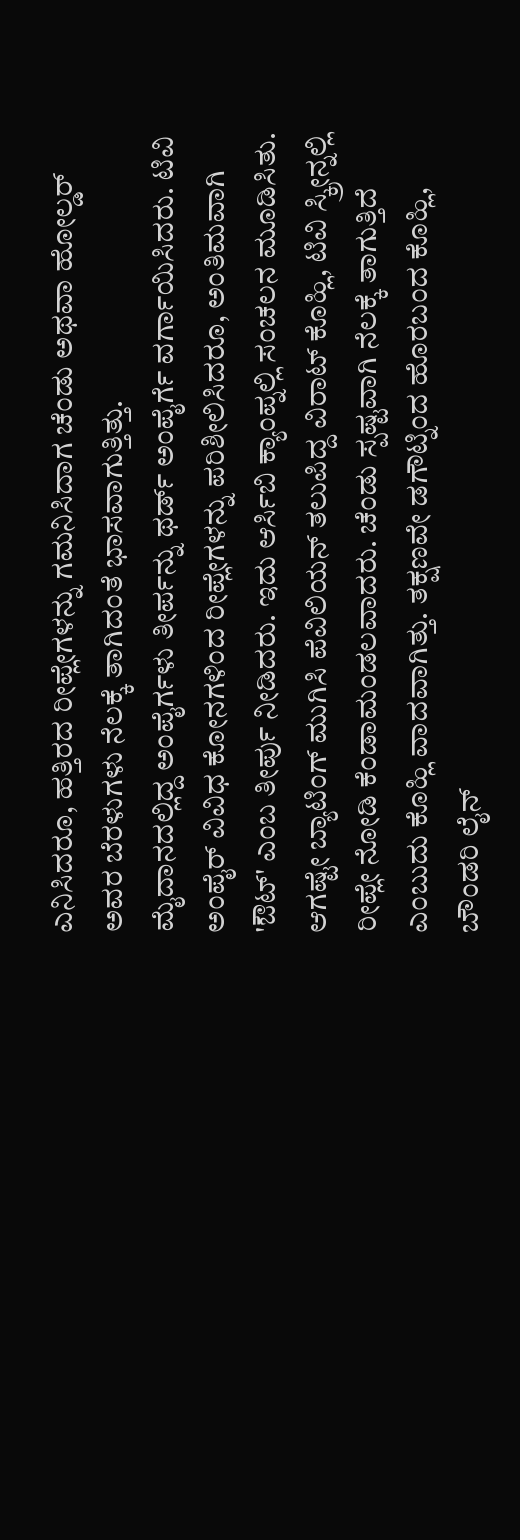ಎನಿಸಿದರೂ, ಹತ್ತಿರದ ರೀಪ್ಲೇಗಳನ್ನು ಗಮನಿಸಿದಾಗ ಚೆಂಡು ಅಥವಾ ಹೋಲ್ಡರ್ ಅವರ ಬೆರಳುಗಳು ನೆಲಕ್ಕೆ ತಾಗಿದಂತೆ ಭಾಸವಾಗುತ್ತಿತ್ತು.
ಮೈದಾನದಲ್ಲಿದ್ದ ಅಂಪೈರ್ಗಳು ತೀರ್ಪನ್ನು ಥರ್ಡ್ ಅಂಪೈರ್ಗೆ ವರ್ಗಾಯಿಸಿದರು. ಟಿವಿ ಅಂಪೈರ್ ವಿವಿಧ ಕೋನಗಳಿಂದ ರೀಪ್ಲೇಗಳನ್ನು ಪರಿಶೀಲಿಸಿದರೂ, ಅಂತಿಮವಾಗಿ 'ಔಟ್' ಎಂಬ ತೀರ್ಪು ನೀಡಿದರು. ಇದು ಆರ್ಸಿಬಿ ಕ್ಯಾಂಪ್ನಲ್ಲಿ ಸಂಚಲನ ಮೂಡಿಸಿತು.
ಆಗಷ್ಟೇ ಬ್ಯಾಟಿಂಗ್ ಮುಗಿಸಿ ಪೆವಿಲಿಯನ್ ತಲುಪಿದ್ದ ವಿರಾಟ್ ಕೊಹ್ಲಿ, ಟಿವಿ ಸ್ಕ್ರೀನ್ನಲ್ಲಿ ರೀಪ್ಲೇ ನೋಡಿ ಕೆಂಡಾಮಂಡಲವಾದರು. ಚೆಂಡು ಸ್ಪಷ್ಟವಾಗಿ ನೆಲಕ್ಕೆ ತಾಗುತ್ತಿದೆ ಎಂಬುದು ಕೊಹ್ಲಿ ವಾದವಾಗಿತ್ತು. ತಕ್ಷಣವೇ ಡಗೌಟ್ನಿಂದ ಹೊರಬಂದ ಕೊಹ್ಲಿ, ಬೌಂಡರಿ ಲೈನ್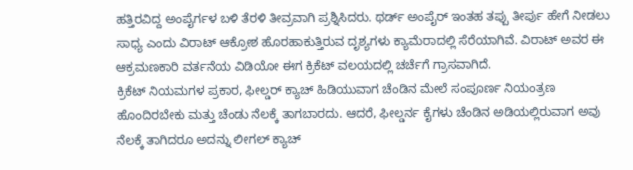ಹತ್ತಿರವಿದ್ದ ಅಂಪೈರ್ಗಳ ಬಳಿ ತೆರಳಿ ತೀವ್ರವಾಗಿ ಪ್ರಶ್ನಿಸಿದರು. ಥರ್ಡ್ ಅಂಪೈರ್ ಇಂತಹ ತಪ್ಪು ತೀರ್ಪು ಹೇಗೆ ನೀಡಲು ಸಾಧ್ಯ ಎಂದು ವಿರಾಟ್ ಆಕ್ರೋಶ ಹೊರಹಾಕುತ್ತಿರುವ ದೃಶ್ಯಗಳು ಕ್ಯಾಮೆರಾದಲ್ಲಿ ಸೆರೆಯಾಗಿವೆ. ವಿರಾಟ್ ಅವರ ಈ ಆಕ್ರಮಣಕಾರಿ ವರ್ತನೆಯ ವಿಡಿಯೋ ಈಗ ಕ್ರಿಕೆಟ್ ವಲಯದಲ್ಲಿ ಚರ್ಚೆಗೆ ಗ್ರಾಸವಾಗಿದೆ.
ಕ್ರಿಕೆಟ್ ನಿಯಮಗಳ ಪ್ರಕಾರ, ಫೀಲ್ಡರ್ ಕ್ಯಾಚ್ ಹಿಡಿಯುವಾಗ ಚೆಂಡಿನ ಮೇಲೆ ಸಂಪೂರ್ಣ ನಿಯಂತ್ರಣ ಹೊಂದಿರಬೇಕು ಮತ್ತು ಚೆಂಡು ನೆಲಕ್ಕೆ ತಾಗಬಾರದು. ಆದರೆ, ಫೀಲ್ಡರ್ನ ಕೈಗಳು ಚೆಂಡಿನ ಅಡಿಯಲ್ಲಿರುವಾಗ ಅವು ನೆಲಕ್ಕೆ ತಾಗಿದರೂ ಅದನ್ನು ಲೀಗಲ್ ಕ್ಯಾಚ್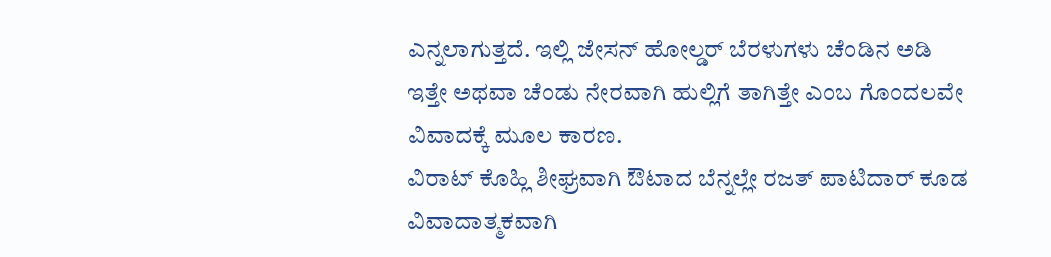ಎನ್ನಲಾಗುತ್ತದೆ. ಇಲ್ಲಿ ಜೇಸನ್ ಹೋಲ್ಡರ್ ಬೆರಳುಗಳು ಚೆಂಡಿನ ಅಡಿ ಇತ್ತೇ ಅಥವಾ ಚೆಂಡು ನೇರವಾಗಿ ಹುಲ್ಲಿಗೆ ತಾಗಿತ್ತೇ ಎಂಬ ಗೊಂದಲವೇ ವಿವಾದಕ್ಕೆ ಮೂಲ ಕಾರಣ.
ವಿರಾಟ್ ಕೊಹ್ಲಿ ಶೀಘ್ರವಾಗಿ ಔಟಾದ ಬೆನ್ನಲ್ಲೇ ರಜತ್ ಪಾಟಿದಾರ್ ಕೂಡ ವಿವಾದಾತ್ಮಕವಾಗಿ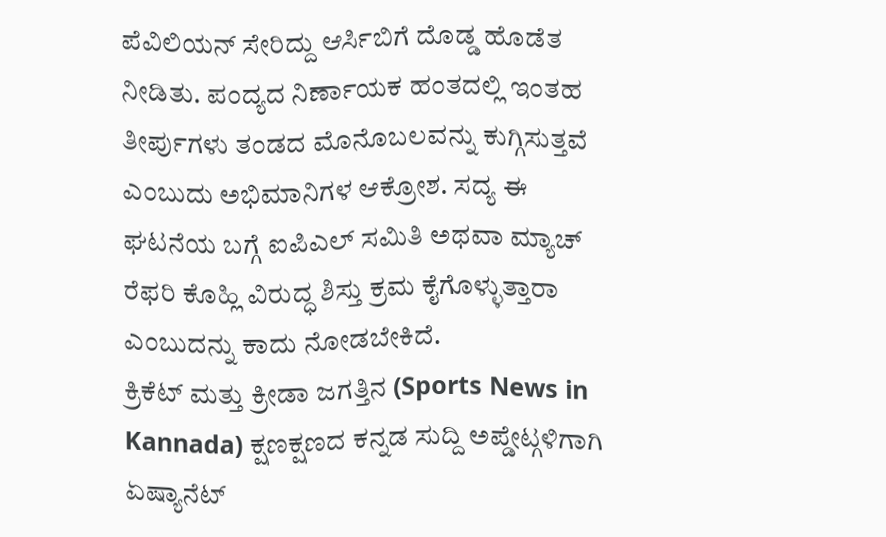ಪೆವಿಲಿಯನ್ ಸೇರಿದ್ದು ಆರ್ಸಿಬಿಗೆ ದೊಡ್ಡ ಹೊಡೆತ ನೀಡಿತು. ಪಂದ್ಯದ ನಿರ್ಣಾಯಕ ಹಂತದಲ್ಲಿ ಇಂತಹ ತೀರ್ಪುಗಳು ತಂಡದ ಮೊನೊಬಲವನ್ನು ಕುಗ್ಗಿಸುತ್ತವೆ ಎಂಬುದು ಅಭಿಮಾನಿಗಳ ಆಕ್ರೋಶ. ಸದ್ಯ ಈ ಘಟನೆಯ ಬಗ್ಗೆ ಐಪಿಎಲ್ ಸಮಿತಿ ಅಥವಾ ಮ್ಯಾಚ್ ರೆಫರಿ ಕೊಹ್ಲಿ ವಿರುದ್ಧ ಶಿಸ್ತು ಕ್ರಮ ಕೈಗೊಳ್ಳುತ್ತಾರಾ ಎಂಬುದನ್ನು ಕಾದು ನೋಡಬೇಕಿದೆ.
ಕ್ರಿಕೆಟ್ ಮತ್ತು ಕ್ರೀಡಾ ಜಗತ್ತಿನ (Sports News in Kannada) ಕ್ಷಣಕ್ಷಣದ ಕನ್ನಡ ಸುದ್ದಿ ಅಪ್ಡೇಟ್ಗಳಿಗಾಗಿ ಏಷ್ಯಾನೆಟ್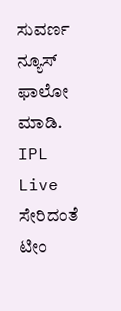ಸುವರ್ಣ ನ್ಯೂಸ್ ಫಾಲೋ ಮಾಡಿ. IPL Live ಸೇರಿದಂತೆ ಟೀಂ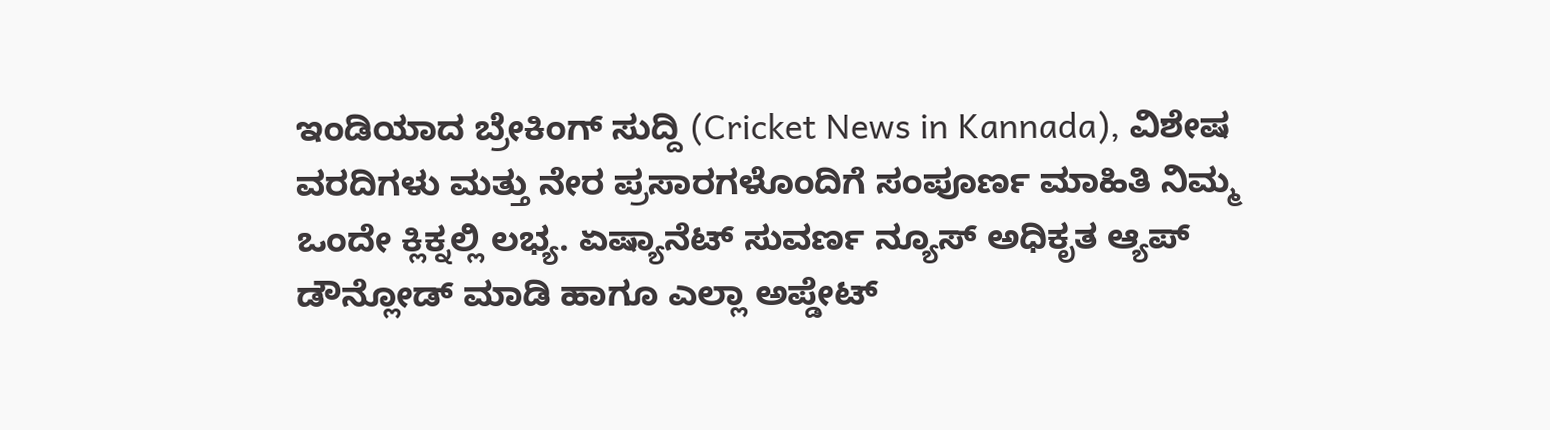ಇಂಡಿಯಾದ ಬ್ರೇಕಿಂಗ್ ಸುದ್ದಿ (Cricket News in Kannada), ವಿಶೇಷ ವರದಿಗಳು ಮತ್ತು ನೇರ ಪ್ರಸಾರಗಳೊಂದಿಗೆ ಸಂಪೂರ್ಣ ಮಾಹಿತಿ ನಿಮ್ಮ ಒಂದೇ ಕ್ಲಿಕ್ನಲ್ಲಿ ಲಭ್ಯ. ಏಷ್ಯಾನೆಟ್ ಸುವರ್ಣ ನ್ಯೂಸ್ ಅಧಿಕೃತ ಆ್ಯಪ್ ಡೌನ್ಲೋಡ್ ಮಾಡಿ ಹಾಗೂ ಎಲ್ಲಾ ಅಪ್ಡೇಟ್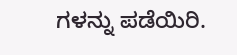ಗಳನ್ನು ಪಡೆಯಿರಿ.